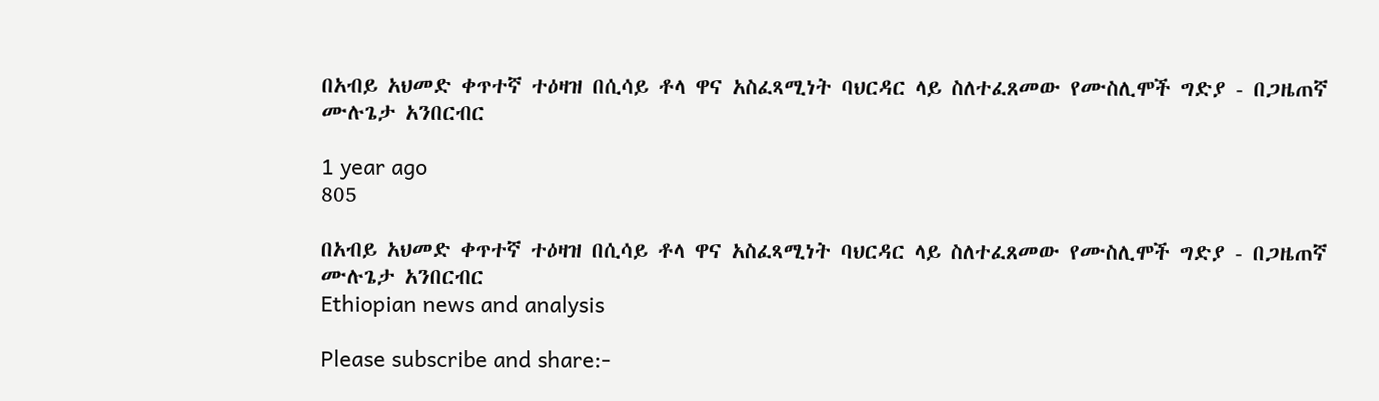በአብይ አህመድ ቀጥተኛ ተዕዛዝ በሲሳይ ቶላ ዋና አስፈጻሚነት ባህርዳር ላይ ስለተፈጸመው የሙስሊሞች ግድያ - በጋዜጠኛ ሙሉጌታ አንበርብር

1 year ago
805

በአብይ አህመድ ቀጥተኛ ተዕዛዝ በሲሳይ ቶላ ዋና አስፈጻሚነት ባህርዳር ላይ ስለተፈጸመው የሙስሊሞች ግድያ - በጋዜጠኛ ሙሉጌታ አንበርብር
Ethiopian news and analysis

Please subscribe and share:-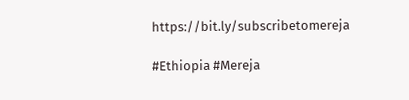https://bit.ly/subscribetomereja

#Ethiopia #Mereja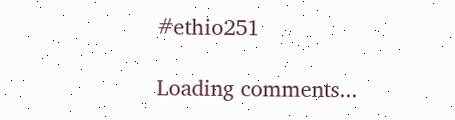#ethio251

Loading comments...